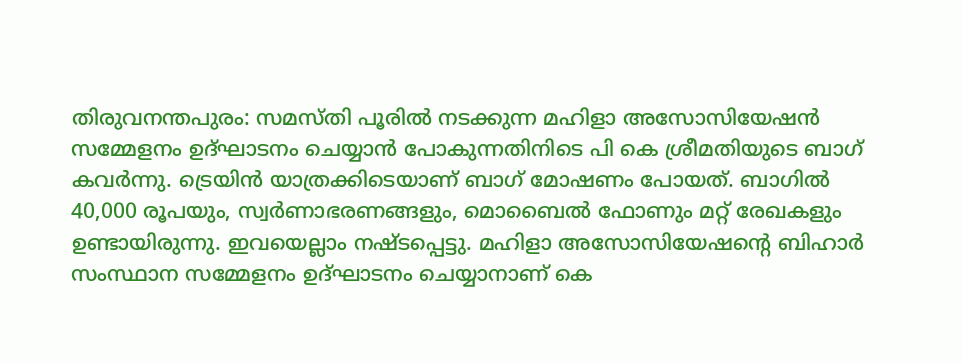തിരുവനന്തപുരം: സമസ്തി പൂരിൽ നടക്കുന്ന മഹിളാ അസോസിയേഷൻ സമ്മേളനം ഉദ്ഘാടനം ചെയ്യാൻ പോകുന്നതിനിടെ പി കെ ശ്രീമതിയുടെ ബാഗ് കവർന്നു. ട്രെയിൻ യാത്രക്കിടെയാണ് ബാഗ് മോഷണം പോയത്. ബാഗിൽ 40,000 രൂപയും, സ്വർണാഭരണങ്ങളും, മൊബൈൽ ഫോണും മറ്റ് രേഖകളും ഉണ്ടായിരുന്നു. ഇവയെല്ലാം നഷ്ടപ്പെട്ടു. മഹിളാ അസോസിയേഷന്റെ ബിഹാർ സംസ്ഥാന സമ്മേളനം ഉദ്ഘാടനം ചെയ്യാനാണ് കെ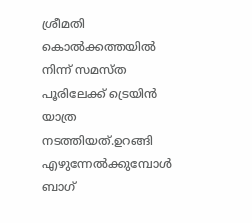ശ്രീമതി കൊൽക്കത്തയിൽ നിന്ന് സമസ്ത പൂരിലേക്ക് ട്രെയിൻ യാത്ര നടത്തിയത്.ഉറങ്ങി എഴുന്നേൽക്കുമ്പോൾ ബാഗ്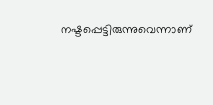നഷ്ടപ്പെട്ടിരുന്നുവെന്നാണ്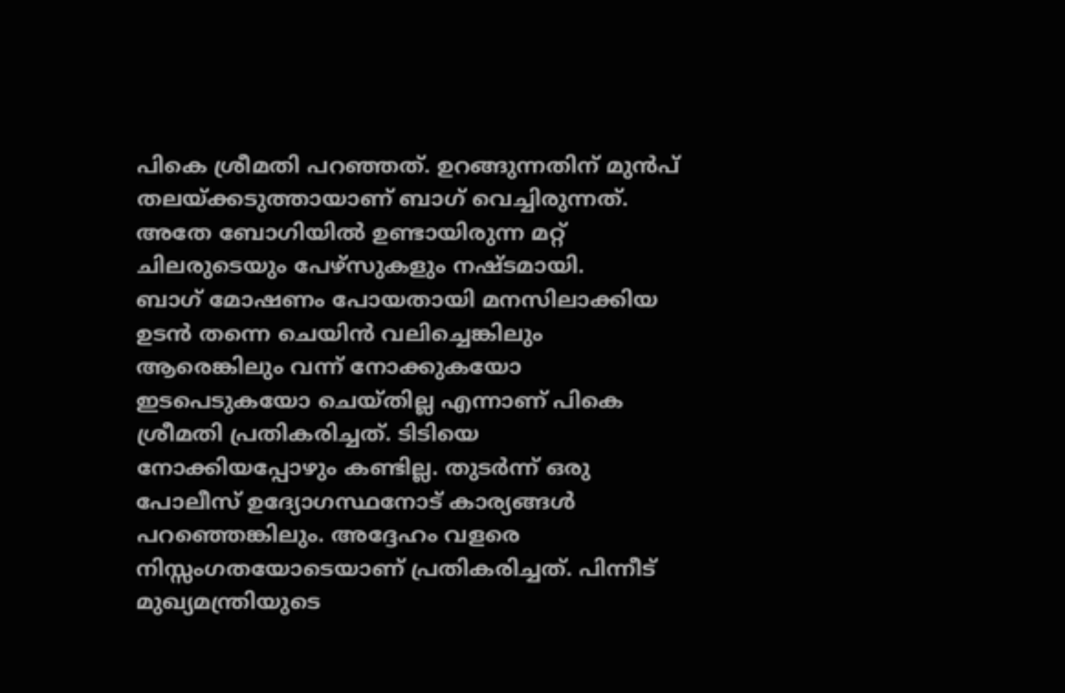പികെ ശ്രീമതി പറഞ്ഞത്. ഉറങ്ങുന്നതിന് മുൻപ് തലയ്ക്കടുത്തായാണ് ബാഗ് വെച്ചിരുന്നത്. അതേ ബോഗിയിൽ ഉണ്ടായിരുന്ന മറ്റ് ചിലരുടെയും പേഴ്സുകളും നഷ്ടമായി.
ബാഗ് മോഷണം പോയതായി മനസിലാക്കിയ ഉടൻ തന്നെ ചെയിൻ വലിച്ചെങ്കിലും ആരെങ്കിലും വന്ന് നോക്കുകയോ ഇടപെടുകയോ ചെയ്തില്ല എന്നാണ് പികെ ശ്രീമതി പ്രതികരിച്ചത്. ടിടിയെ നോക്കിയപ്പോഴും കണ്ടില്ല. തുടർന്ന് ഒരു പോലീസ് ഉദ്യോഗസ്ഥനോട് കാര്യങ്ങൾ പറഞ്ഞെങ്കിലും. അദ്ദേഹം വളരെ നിസ്സംഗതയോടെയാണ് പ്രതികരിച്ചത്. പിന്നീട് മുഖ്യമന്ത്രിയുടെ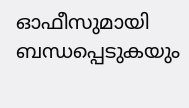ഓഫീസുമായി ബന്ധപ്പെടുകയും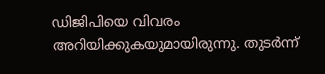ഡിജിപിയെ വിവരം അറിയിക്കുകയുമായിരുന്നു. തുടർന്ന്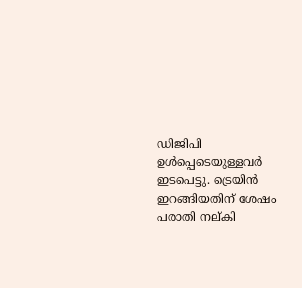ഡിജിപി ഉൾപ്പെടെയുള്ളവർ ഇടപെട്ടു. ട്രെയിൻ ഇറങ്ങിയതിന് ശേഷം പരാതി നല്കി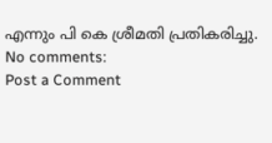എന്നും പി കെ ശ്രീമതി പ്രതികരിച്ചു.
No comments:
Post a Comment